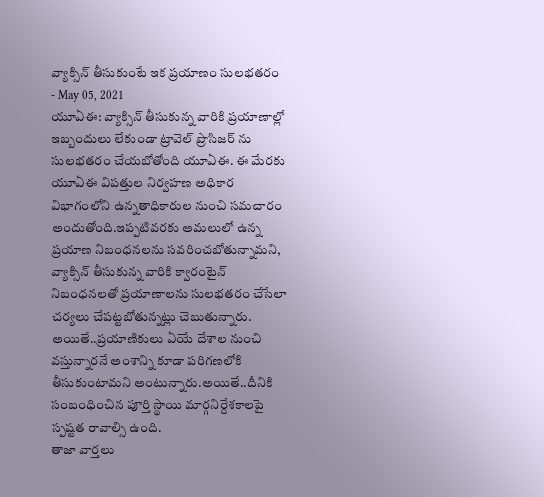వ్యాక్సిన్ తీసుకుంటే ఇక ప్రయాణం సులభతరం
- May 05, 2021
యూఏఈ: వ్యాక్సిన్ తీసుకున్న వారికి ప్రయాణాల్లో ఇబ్బందులు లేకుండా ట్రావెల్ ప్రొసిజర్ ను సులభతరం చేయబోతోంది యూఏఈ. ఈ మేరకు యూఏఈ విపత్తుల నిర్వహణ అధికార విభాగంలోని ఉన్నతాధికారుల నుంచి సమచారం అందుతోంది.ఇప్పటివరకు అమలులో ఉన్న ప్రయాణ నిబంధనలను సవరించబోతున్నామని, వ్యాక్సిన్ తీసుకున్న వారికి క్వారంటైన్ నిబంధనలతో ప్రయాణాలను సులభతరం చేసేలా చర్యలు చేపట్టబోతున్నట్లు చెబుతున్నారు. అయితే..ప్రయాణికులు ఏయే దేశాల నుంచి వస్తున్నారనే అంశాన్ని కూడా పరిగణలోకి తీసుకుంటామని అంటున్నారు.అయితే..దీనికి సంబంధించిన పూర్తి స్థాయి మార్గనిర్దేశకాలపై స్పష్టత రావాల్సి ఉంది.
తాజా వార్తలు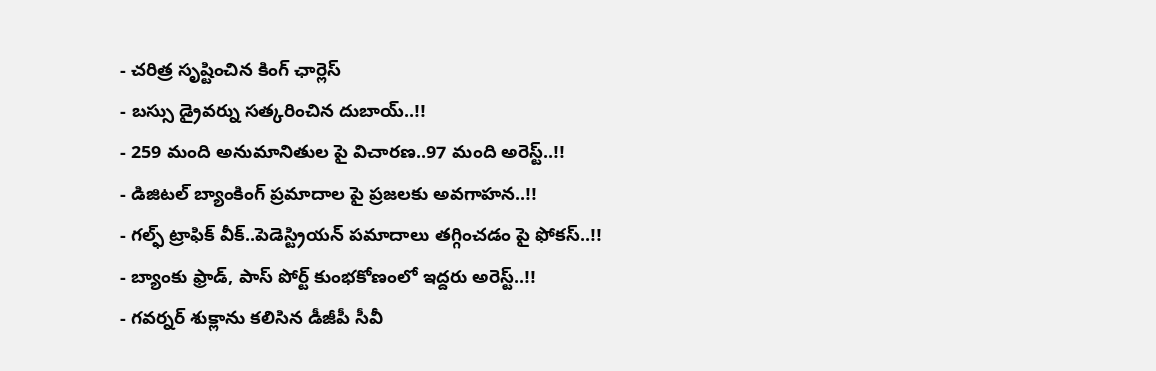- చరిత్ర సృష్టించిన కింగ్ ఛార్లెస్
- బస్సు డ్రైవర్ను సత్కరించిన దుబాయ్..!!
- 259 మంది అనుమానితుల పై విచారణ..97 మంది అరెస్ట్..!!
- డిజిటల్ బ్యాంకింగ్ ప్రమాదాల పై ప్రజలకు అవగాహన..!!
- గల్ఫ్ ట్రాఫిక్ వీక్..పెడెస్ట్రియన్ పమాదాలు తగ్గించడం పై ఫోకస్..!!
- బ్యాంకు ఫ్రాడ్, పాస్ పోర్ట్ కుంభకోణంలో ఇద్దరు అరెస్ట్..!!
- గవర్నర్ శుక్లాను కలిసిన డీజీపీ సీవీ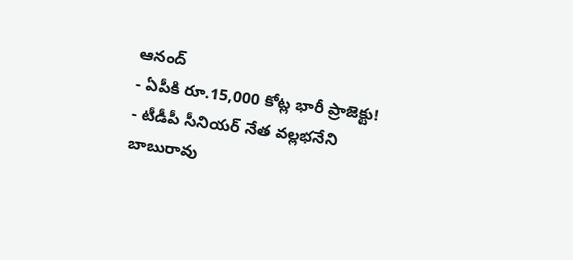ఆనంద్
- ఏపీకి రూ.15,000 కోట్ల భారీ ప్రాజెక్టు!
- టీడీపీ సీనియర్ నేత వల్లభనేని బాబురావు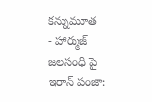కన్నుమూత
- హార్ముజ్ జలసంధి పై ఇరాన్ పంజా: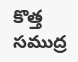కొత్త సముద్ర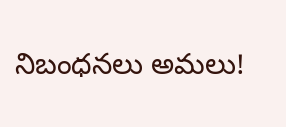నిబంధనలు అమలు!